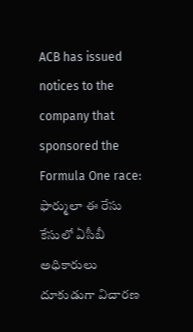ACB has issued notices to the company that sponsored the Formula One race:  ఫార్ములా ఈ రేసు కేసులో ఏసీబీ అధికారులు దూకుడుగా విచారణ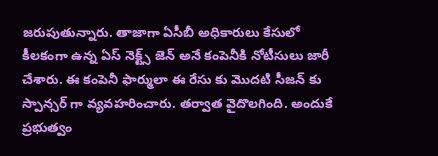జరుపుతున్నారు. తాజాగా ఏసీబీ అధికారులు కేసులో కీలకంగా ఉన్న ఏస్ నెక్ట్స్ జెన్ అనే కంపెనీకి నోటీసులు జారీ చేశారు. ఈ కంపెనీ ఫార్ములా ఈ రేసు కు మొదటి సీజన్ కు స్పాన్సర్ గా వ్యవహరించారు. తర్వాత వైదొలగింది. అందుకే ప్రభుత్వం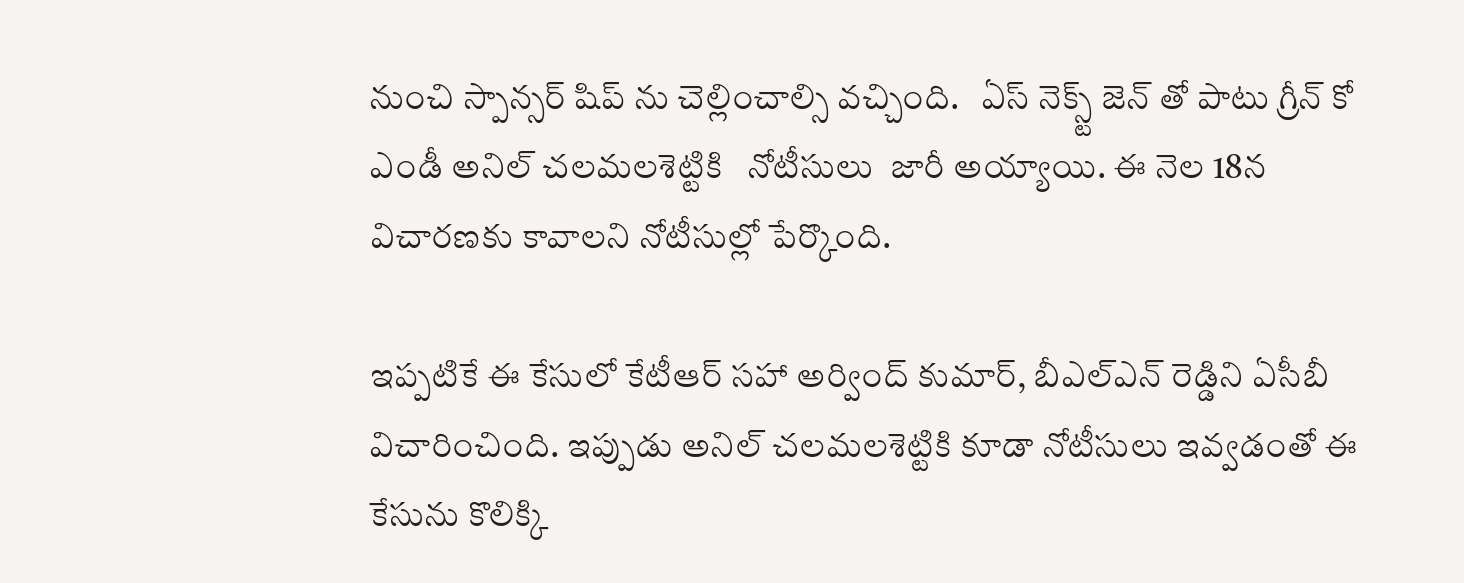నుంచి స్పాన్సర్ షిప్ ను చెల్లించాల్సి వచ్చింది.   ఏస్ నెక్స్ట్ జెన్ తో పాటు గ్రీన్ కో   ఎండీ అనిల్ చలమలశెట్టికి   నోటీసులు  జారీ అయ్యాయి. ఈ నెల 18న విచారణకు కావాలని నోటీసుల్లో పేర్కొంది.

ఇప్పటికే ఈ కేసులో కేటీఆర్ సహా అర్వింద్ కుమార్, బీఎల్ఎన్ రెడ్డిని ఏసీబీ విచారించింది. ఇప్పుడు అనిల్ చలమలశెట్టికి కూడా నోటీసులు ఇవ్వడంతో ఈ కేసును కొలిక్కి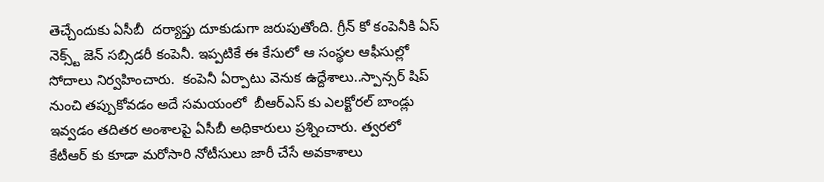తెచ్చేందుకు ఏసీబీ  దర్యాప్తు దూకుడుగా జరుపుతోంది. గ్రీన్ కో కంపెనీకి ఏస్ నెక్స్ట్ జెన్ సబ్సిడరీ కంపెనీ. ఇప్పటికే ఈ కేసులో ఆ సంస్థల ఆఫీసుల్లో సోదాలు నిర్వహించారు.  కంపెనీ ఏర్పాటు వెనుక ఉద్దేశాలు..స్పాన్సర్ షిప్ నుంచి తప్పుకోవడం అదే సమయంలో  బీఆర్ఎస్ కు ఎలక్టోరల్ బాండ్లు ఇవ్వడం తదితర అంశాలపై ఏసీబీ అధికారులు ప్రశ్నించారు. త్వరలో కేటీఆర్ కు కూడా మరోసారి నోటీసులు జారీ చేసే అవకాశాలు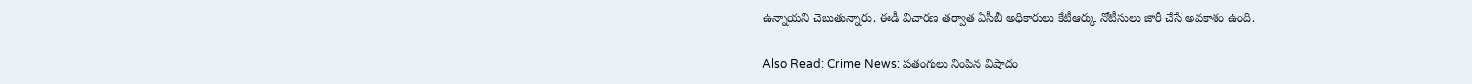ఉన్నాయని చెబుతున్నారు. ఈడీ విచారణ తర్వాత ఏసీబీ అధికారులు కేటీఆర్కు నోటీసులు జారీ చేసే అవకాశం ఉంది.

Also Read: Crime News: పతంగులు నింపిన విషాదం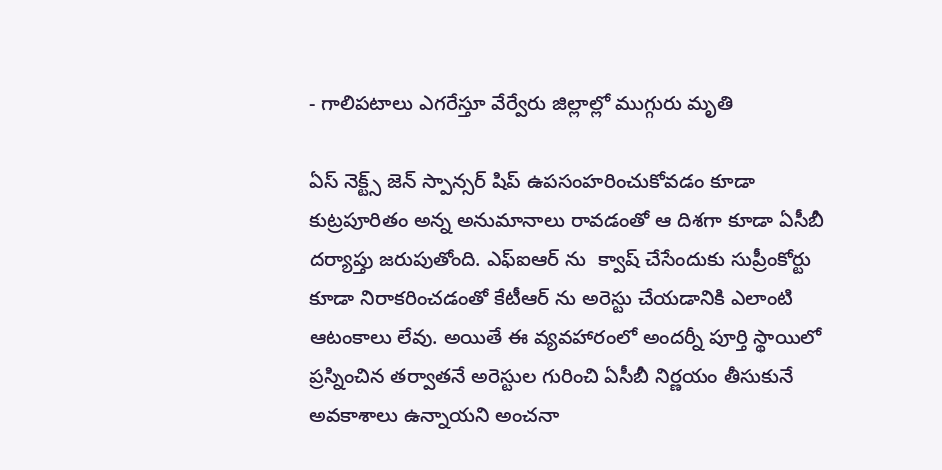- గాలిపటాలు ఎగరేస్తూ వేర్వేరు జిల్లాల్లో ముగ్గురు మృతి

ఏస్ నెక్ట్స్ జెన్ స్పాన్సర్ షిప్ ఉపసంహరించుకోవడం కూడా కుట్రపూరితం అన్న అనుమానాలు రావడంతో ఆ దిశగా కూడా ఏసీబీ దర్యాప్తు జరుపుతోంది. ఎఫ్ఐఆర్ ను  క్వాష్ చేసేందుకు సుప్రీంకోర్టు కూడా నిరాకరించడంతో కేటీఆర్ ను అరెస్టు చేయడానికి ఎలాంటి ఆటంకాలు లేవు. అయితే ఈ వ్యవహారంలో అందర్నీ పూర్తి స్థాయిలో ప్రస్నించిన తర్వాతనే అరెస్టుల గురించి ఏసీబీ నిర్ణయం తీసుకునే అవకాశాలు ఉన్నాయని అంచనా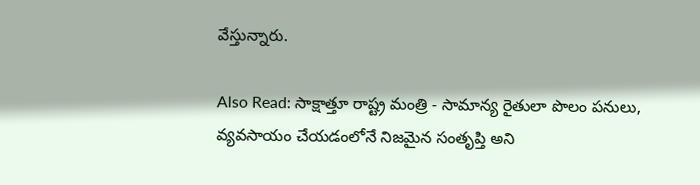వేస్తున్నారు.

Also Read: సాక్షాత్తూ రాష్ట్ర మంత్రి - సామాన్య రైతులా పొలం పనులు, వ్యవసాయం చేయడంలోనే నిజమైన సంతృప్తి అని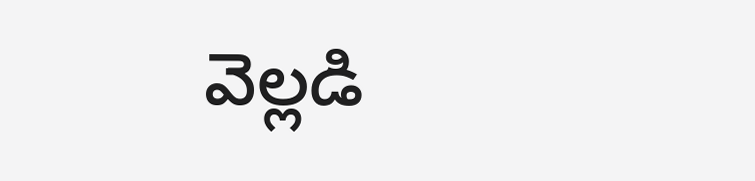వెల్లడి